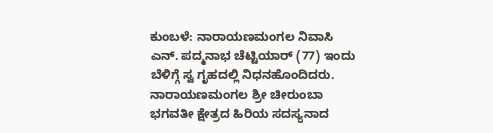ಕುಂಬಳೆ: ನಾರಾಯಣಮಂಗಲ ನಿವಾಸಿ ಎನ್. ಪದ್ಮನಾಭ ಚೆಟ್ಟಿಯಾರ್ (77) ಇಂದು ಬೆಳಿಗ್ಗೆ ಸ್ವ ಗೃಹದಲ್ಲಿ ನಿಧನಹೊಂದಿದರು. ನಾರಾಯಣಮಂಗಲ ಶ್ರೀ ಚೀರುಂಬಾ ಭಗವತೀ ಕ್ಷೇತ್ರದ ಹಿರಿಯ ಸದಸ್ಯನಾದ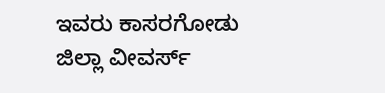ಇವರು ಕಾಸರಗೋಡು ಜಿಲ್ಲಾ ವೀವರ್ಸ್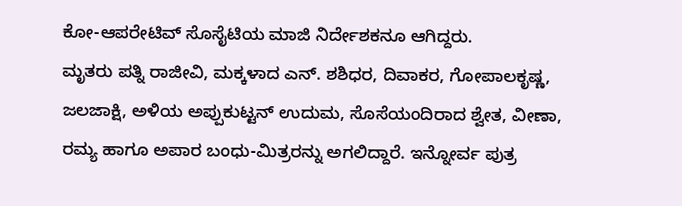ಕೋ-ಆಪರೇಟಿವ್ ಸೊಸೈಟಿಯ ಮಾಜಿ ನಿರ್ದೇಶಕನೂ ಆಗಿದ್ದರು.
ಮೃತರು ಪತ್ನಿ ರಾಜೀವಿ, ಮಕ್ಕಳಾದ ಎನ್. ಶಶಿಧರ, ದಿವಾಕರ, ಗೋಪಾಲಕೃಷ್ಣ, ಜಲಜಾಕ್ಷಿ, ಅಳಿಯ ಅಪ್ಪುಕುಟ್ಟನ್ ಉದುಮ, ಸೊಸೆಯಂದಿರಾದ ಶ್ವೇತ, ವೀಣಾ, ರಮ್ಯ ಹಾಗೂ ಅಪಾರ ಬಂಧು-ಮಿತ್ರರನ್ನು ಅಗಲಿದ್ದಾರೆ. ಇನ್ನೋರ್ವ ಪುತ್ರ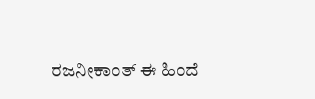ರಜನೀಕಾಂತ್ ಈ ಹಿಂದೆ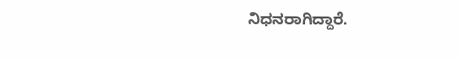ನಿಧನರಾಗಿದ್ದಾರೆ.